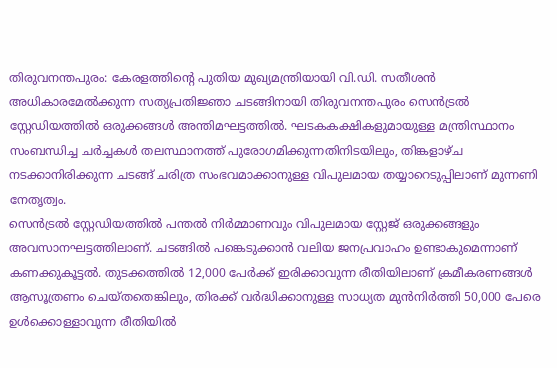തിരുവനന്തപുരം: കേരളത്തിന്റെ പുതിയ മുഖ്യമന്ത്രിയായി വി.ഡി. സതീശൻ അധികാരമേൽക്കുന്ന സത്യപ്രതിജ്ഞാ ചടങ്ങിനായി തിരുവനന്തപുരം സെൻട്രൽ സ്റ്റേഡിയത്തിൽ ഒരുക്കങ്ങൾ അന്തിമഘട്ടത്തിൽ. ഘടകകക്ഷികളുമായുള്ള മന്ത്രിസ്ഥാനം സംബന്ധിച്ച ചർച്ചകൾ തലസ്ഥാനത്ത് പുരോഗമിക്കുന്നതിനിടയിലും, തിങ്കളാഴ്ച നടക്കാനിരിക്കുന്ന ചടങ്ങ് ചരിത്ര സംഭവമാക്കാനുള്ള വിപുലമായ തയ്യാറെടുപ്പിലാണ് മുന്നണി നേതൃത്വം.
സെൻട്രൽ സ്റ്റേഡിയത്തിൽ പന്തൽ നിർമ്മാണവും വിപുലമായ സ്റ്റേജ് ഒരുക്കങ്ങളും അവസാനഘട്ടത്തിലാണ്. ചടങ്ങിൽ പങ്കെടുക്കാൻ വലിയ ജനപ്രവാഹം ഉണ്ടാകുമെന്നാണ് കണക്കുകൂട്ടൽ. തുടക്കത്തിൽ 12,000 പേർക്ക് ഇരിക്കാവുന്ന രീതിയിലാണ് ക്രമീകരണങ്ങൾ ആസൂത്രണം ചെയ്തതെങ്കിലും, തിരക്ക് വർദ്ധിക്കാനുള്ള സാധ്യത മുൻനിർത്തി 50,000 പേരെ ഉൾക്കൊള്ളാവുന്ന രീതിയിൽ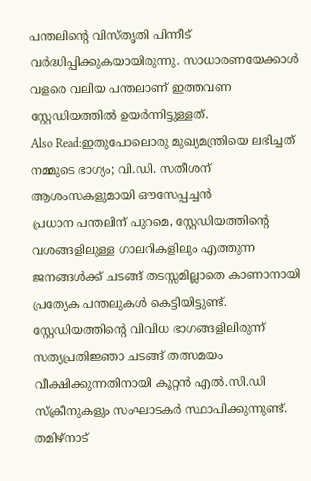പന്തലിന്റെ വിസ്തൃതി പിന്നീട് വർദ്ധിപ്പിക്കുകയായിരുന്നു. സാധാരണയേക്കാൾ വളരെ വലിയ പന്തലാണ് ഇത്തവണ സ്റ്റേഡിയത്തിൽ ഉയർന്നിട്ടുള്ളത്.
Also Read:ഇതുപോലൊരു മുഖ്യമന്ത്രിയെ ലഭിച്ചത് നമ്മുടെ ഭാഗ്യം; വി.ഡി. സതീശന് ആശംസകളുമായി ഔസേപ്പച്ചൻ
പ്രധാന പന്തലിന് പുറമെ, സ്റ്റേഡിയത്തിന്റെ വശങ്ങളിലുള്ള ഗാലറികളിലും എത്തുന്ന ജനങ്ങൾക്ക് ചടങ്ങ് തടസ്സമില്ലാതെ കാണാനായി പ്രത്യേക പന്തലുകൾ കെട്ടിയിട്ടുണ്ട്. സ്റ്റേഡിയത്തിന്റെ വിവിധ ഭാഗങ്ങളിലിരുന്ന് സത്യപ്രതിജ്ഞാ ചടങ്ങ് തത്സമയം വീക്ഷിക്കുന്നതിനായി കൂറ്റൻ എൽ.സി.ഡി സ്ക്രീനുകളും സംഘാടകർ സ്ഥാപിക്കുന്നുണ്ട്. തമിഴ്നാട്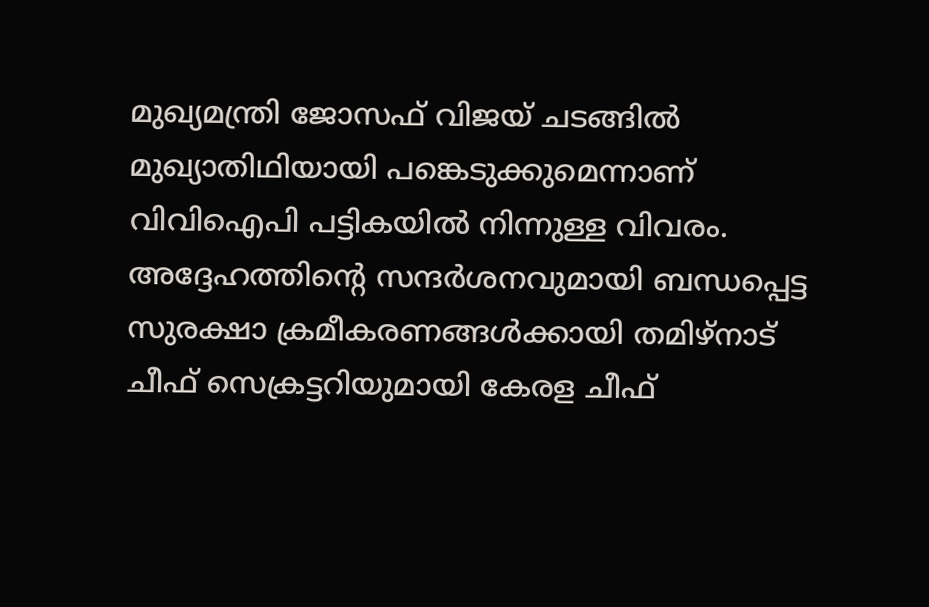മുഖ്യമന്ത്രി ജോസഫ് വിജയ് ചടങ്ങിൽ മുഖ്യാതിഥിയായി പങ്കെടുക്കുമെന്നാണ് വിവിഐപി പട്ടികയിൽ നിന്നുള്ള വിവരം. അദ്ദേഹത്തിന്റെ സന്ദർശനവുമായി ബന്ധപ്പെട്ട സുരക്ഷാ ക്രമീകരണങ്ങൾക്കായി തമിഴ്നാട് ചീഫ് സെക്രട്ടറിയുമായി കേരള ചീഫ്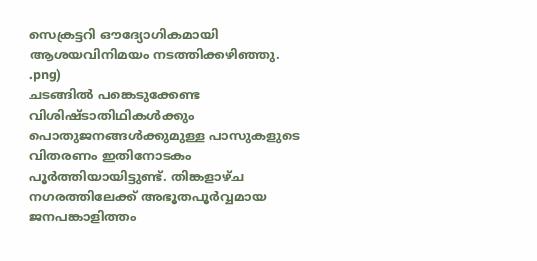സെക്രട്ടറി ഔദ്യോഗികമായി ആശയവിനിമയം നടത്തിക്കഴിഞ്ഞു.
.png)
ചടങ്ങിൽ പങ്കെടുക്കേണ്ട വിശിഷ്ടാതിഥികൾക്കും പൊതുജനങ്ങൾക്കുമുള്ള പാസുകളുടെ വിതരണം ഇതിനോടകം പൂർത്തിയായിട്ടുണ്ട്. തിങ്കളാഴ്ച നഗരത്തിലേക്ക് അഭൂതപൂർവ്വമായ ജനപങ്കാളിത്തം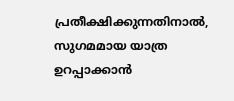പ്രതീക്ഷിക്കുന്നതിനാൽ, സുഗമമായ യാത്ര ഉറപ്പാക്കാൻ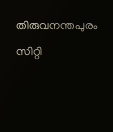തിരുവനന്തപുരം സിറ്റി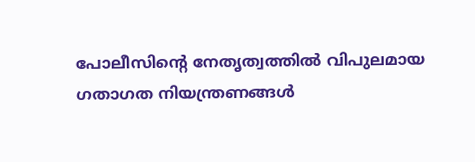പോലീസിന്റെ നേതൃത്വത്തിൽ വിപുലമായ ഗതാഗത നിയന്ത്രണങ്ങൾ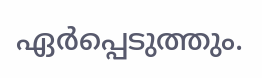ഏർപ്പെടുത്തും.